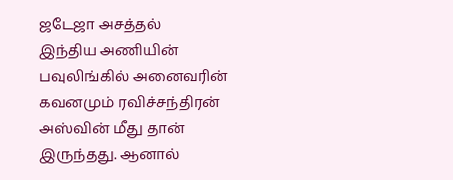ஜடேஜா அசத்தல்
இந்திய அணியின் பவுலிங்கில் அனைவரின் கவனமும் ரவிச்சந்திரன் அஸ்வின் மீது தான் இருந்தது. ஆனால்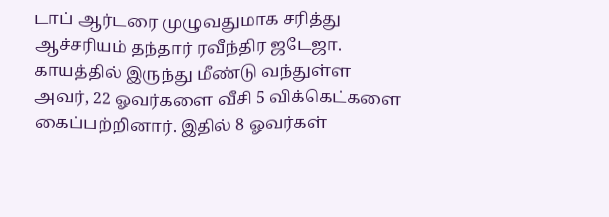டாப் ஆர்டரை முழுவதுமாக சரித்து ஆச்சரியம் தந்தார் ரவீந்திர ஜடேஜா. காயத்தில் இருந்து மீண்டு வந்துள்ள அவர், 22 ஓவர்களை வீசி 5 விக்கெட்களை கைப்பற்றினார். இதில் 8 ஓவர்கள்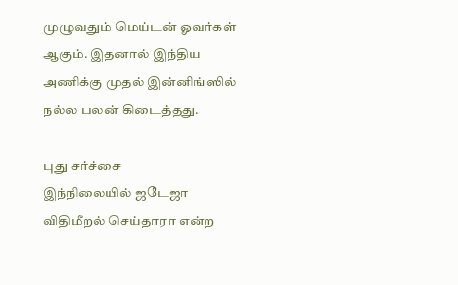முழுவதும் மெய்டன் ஓவர்கள் ஆகும். இதனால் இந்திய அணிக்கு முதல் இன்னிங்ஸில் நல்ல பலன் கிடைத்தது.

புது சர்ச்சை
இந்நிலையில் ஜடேஜா விதிமீறல் செய்தாரா என்ற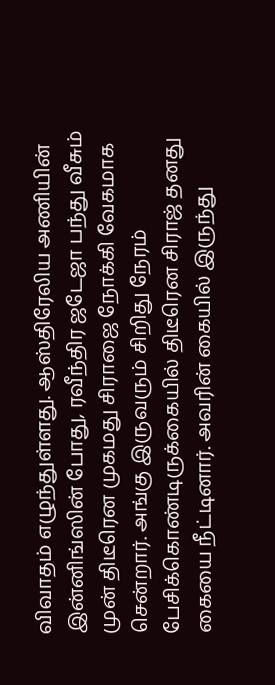விவாதம் எழுந்துள்ளது. ஆஸ்திரேலிய அணியின் இன்னிங்ஸின் போது, ரவீந்திர ஜடேஜா பந்து வீசும் முன் திடீரென முகமது சிராஜை நோக்கி வேகமாக சென்றார். அங்கு இருவரும் சிறிது நேரம் பேசிக்கொண்டிருக்கையில் திடீரென சிராஜ் தனது கையை நீட்டினார். அவரின் கையில் இருந்து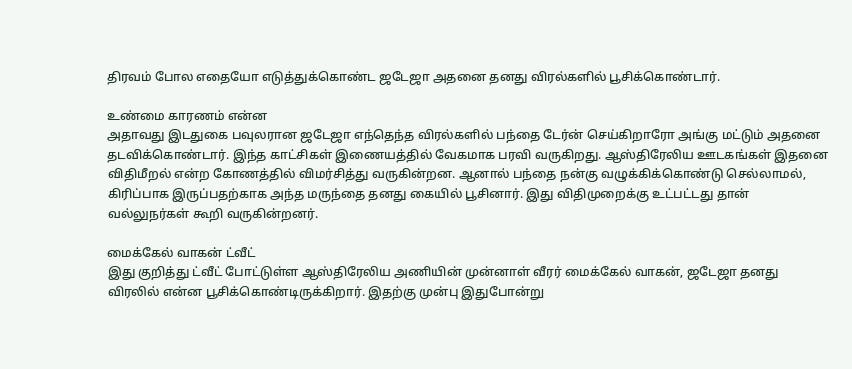திரவம் போல எதையோ எடுத்துக்கொண்ட ஜடேஜா அதனை தனது விரல்களில் பூசிக்கொண்டார்.

உண்மை காரணம் என்ன
அதாவது இடதுகை பவுலரான ஜடேஜா எந்தெந்த விரல்களில் பந்தை டேர்ன் செய்கிறாரோ அங்கு மட்டும் அதனை தடவிக்கொண்டார். இந்த காட்சிகள் இணையத்தில் வேகமாக பரவி வருகிறது. ஆஸ்திரேலிய ஊடகங்கள் இதனை விதிமீறல் என்ற கோணத்தில் விமர்சித்து வருகின்றன. ஆனால் பந்தை நன்கு வழுக்கிக்கொண்டு செல்லாமல், கிரிப்பாக இருப்பதற்காக அந்த மருந்தை தனது கையில் பூசினார். இது விதிமுறைக்கு உட்பட்டது தான் வல்லுநர்கள் கூறி வருகின்றனர்.

மைக்கேல் வாகன் ட்வீட்
இது குறித்து ட்வீட் போட்டுள்ள ஆஸ்திரேலிய அணியின் முன்னாள் வீரர் மைக்கேல் வாகன், ஜடேஜா தனது விரலில் என்ன பூசிக்கொண்டிருக்கிறார். இதற்கு முன்பு இதுபோன்று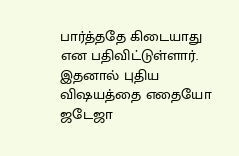பார்த்ததே கிடையாது என பதிவிட்டுள்ளார். இதனால் புதிய விஷயத்தை எதையோ ஜடேஜா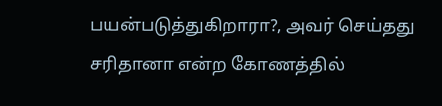பயன்படுத்துகிறாரா?, அவர் செய்தது சரிதானா என்ற கோணத்தில்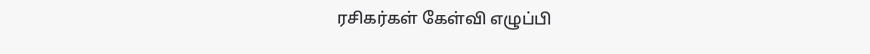ரசிகர்கள் கேள்வி எழுப்பி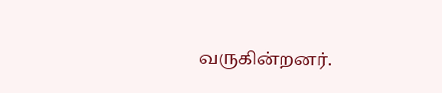வருகின்றனர்.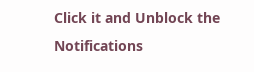Click it and Unblock the Notifications